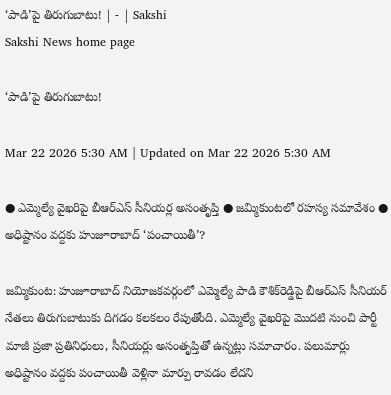‘పాడి’పై తిరుగుబాటు! | - | Sakshi
Sakshi News home page

‘పాడి’పై తిరుగుబాటు!

Mar 22 2026 5:30 AM | Updated on Mar 22 2026 5:30 AM

● ఎమ్మెల్యే వైఖరిపై బీఆర్‌ఎస్‌ సీనియర్ల అసంతృప్తి ● జమ్మికుంటలో రహస్య సమావేశం ● అధిష్టానం వద్దకు హుజూరాబాద్‌ ‘పంచాయితీ’?

జమ్మికుంట: హుజూరాబాద్‌ నియోజకవర్గంలో ఎమ్మెల్యే పాడి కౌశిక్‌రెడ్డిపై బీఆర్‌ఎస్‌ సీనియర్‌ నేతలు తిరుగుబాటుకు దిగడం కలకలం రేపుతోంది. ఎమ్మెల్యే వైఖరిపై మొదటి నుంచి పార్టీ మాజీ ప్రజా ప్రతినిధులు, సీనియర్లు అసంతృప్తితో ఉన్నట్లు సమాచారం. పలుమార్లు అధిష్టానం వద్దకు పంచాయితీ వెళ్లినా మార్పు రావడం లేదని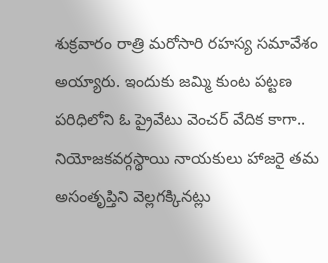శుక్రవారం రాత్రి మరోసారి రహస్య సమావేశం అయ్యారు. ఇందుకు జమ్మి కుంట పట్టణ పరిధిలోని ఓ ప్రైవేటు వెంచర్‌ వేదిక కాగా.. నియోజకవర్గస్థాయి నాయకులు హాజరై తమ అసంతృప్తిని వెల్లగక్కినట్లు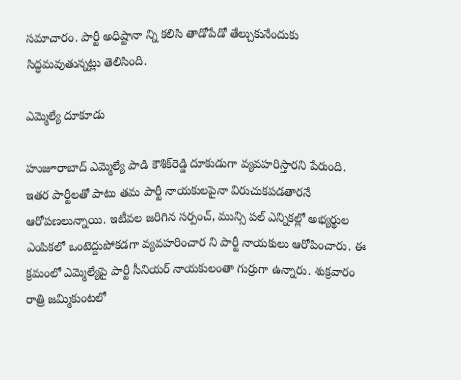సమాచారం. పార్టీ అధిష్టానా న్ని కలిసి తాడోపేడో తేల్చుకునేందుకు సిద్ధమవుతున్నట్లు తెలిసింది.

ఎమ్మెల్యే దూకూడు

హుజూరాబాద్‌ ఎమ్మెల్యే పాడి కౌశిక్‌రెడ్డి దూకుడుగా వ్యవహరిస్తారని పేరుంది. ఇతర పార్టీలతో పాటు తమ పార్టీ నాయకులపైనా విరుచుకపడతారనే ఆరోపణలున్నాయి. ఇటీవల జరిగిన సర్పంచ్‌, మున్సి పల్‌ ఎన్నికల్లో అభ్యర్థుల ఎంపికలో ఒంటెద్దుపోకడగా వ్యవహరించార ని పార్టీ నాయకులు ఆరోపించారు. ఈ క్రమంలో ఎమ్మెల్యేపై పార్టీ సీనియర్‌ నాయకులంతా గుర్రుగా ఉన్నారు. శుక్రవారం రాత్రి జమ్మికుంటలో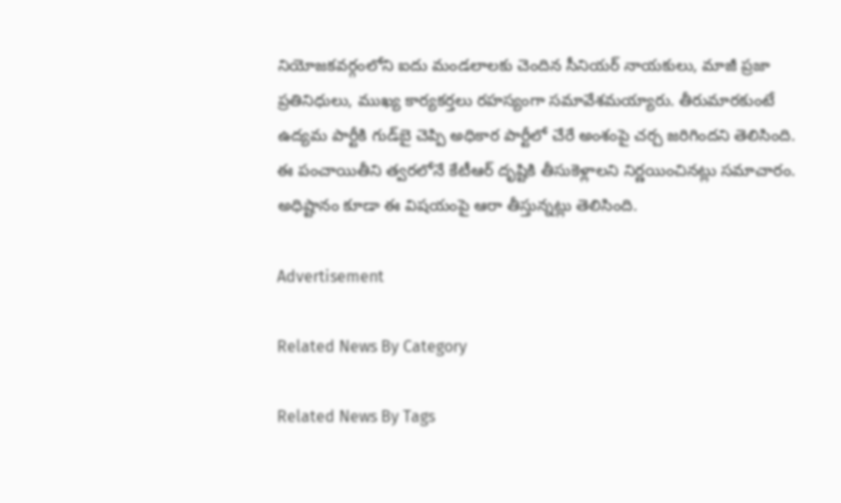నియోజకవర్గంలోని ఐదు మండలాలకు చెందిన సీనియర్‌ నాయకులు, మాజీ ప్రజా ప్రతినిధులు, ముఖ్య కార్యకర్తలు రహస్యంగా సమావేశమయ్యారు. తీరుమారకుంటే ఉద్యమ పార్టీకి గుడ్‌బై చెప్పి అధికార పార్టీలో చేరే అంశంపై చర్చ జరిగిందని తెలిసింది. ఈ పంచాయితీని త్వరలోనే కేటీఆర్‌ దృష్టికి తీసుకెళ్లాలని నిర్ణయించినట్లు సమాచారం. అధిష్టానం కూడా ఈ విషయంపై ఆరా తీస్తున్నట్లు తెలిసింది.

Advertisement

Related News By Category

Related News By Tags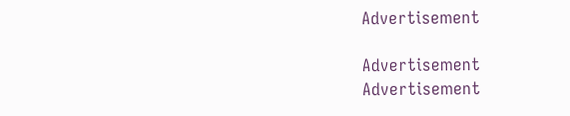Advertisement

Advertisement
Advertisement